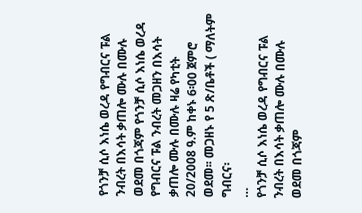የጎንቻ ሲሶ እነሴ ወረዳ የግብርና ፑል ንብረት በእሳት ቃጠሎ ሙሉ በሙሉ ወደመ በጎጃም የጎንቻ ሲሶ እነሴ ወረዳ የግብርና ፑል ንብረት መጋዘን በእሳት ቃጠሎ ሙሉ በሙሉ ዛሬ የካቲት 20/2008 ዓ.ም ከቀኑ 6፡00 ጀምሮ ወደመ፡፡ መጋዘኑ የ 5 ጽ/ቤቶች ( ማለትም ግብርና፡
…
የጎንቻ ሲሶ እነሴ ወረዳ የግብርና ፑል ንብረት በእሳት ቃጠሎ ሙሉ በሙሉ ወደመ በጎጃም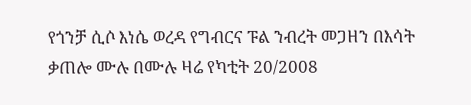የጎንቻ ሲሶ እነሴ ወረዳ የግብርና ፑል ንብረት መጋዘን በእሳት ቃጠሎ ሙሉ በሙሉ ዛሬ የካቲት 20/2008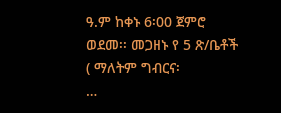ዓ.ም ከቀኑ 6፡00 ጀምሮ ወደመ፡፡ መጋዘኑ የ 5 ጽ/ቤቶች ( ማለትም ግብርና፡
…